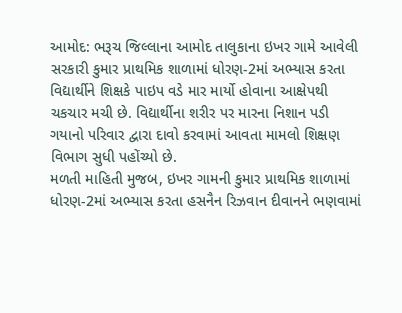આમોદ: ભરૂચ જિલ્લાના આમોદ તાલુકાના ઇખર ગામે આવેલી સરકારી કુમાર પ્રાથમિક શાળામાં ધોરણ-2માં અભ્યાસ કરતા વિદ્યાર્થીને શિક્ષકે પાઇપ વડે માર માર્યો હોવાના આક્ષેપથી ચકચાર મચી છે. વિદ્યાર્થીના શરીર પર મારના નિશાન પડી ગયાનો પરિવાર દ્વારા દાવો કરવામાં આવતા મામલો શિક્ષણ વિભાગ સુધી પહોંચ્યો છે.
મળતી માહિતી મુજબ, ઇખર ગામની કુમાર પ્રાથમિક શાળામાં ધોરણ-2માં અભ્યાસ કરતા હસનૈન રિઝવાન દીવાનને ભણવામાં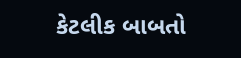કેટલીક બાબતો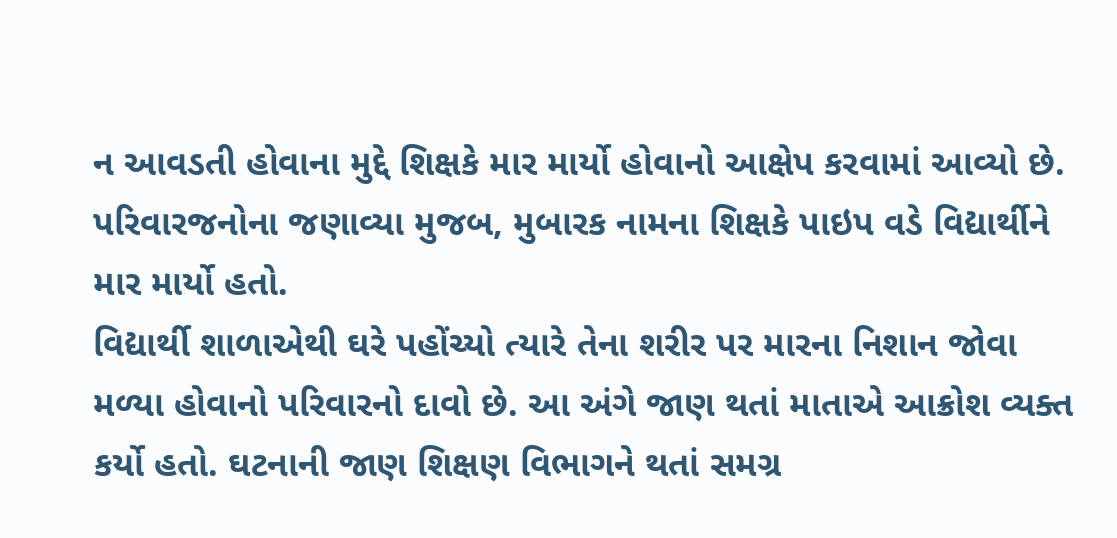ન આવડતી હોવાના મુદ્દે શિક્ષકે માર માર્યો હોવાનો આક્ષેપ કરવામાં આવ્યો છે. પરિવારજનોના જણાવ્યા મુજબ, મુબારક નામના શિક્ષકે પાઇપ વડે વિદ્યાર્થીને માર માર્યો હતો.
વિદ્યાર્થી શાળાએથી ઘરે પહોંચ્યો ત્યારે તેના શરીર પર મારના નિશાન જોવા મળ્યા હોવાનો પરિવારનો દાવો છે. આ અંગે જાણ થતાં માતાએ આક્રોશ વ્યક્ત કર્યો હતો. ઘટનાની જાણ શિક્ષણ વિભાગને થતાં સમગ્ર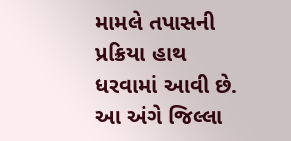મામલે તપાસની પ્રક્રિયા હાથ ધરવામાં આવી છે.
આ અંગે જિલ્લા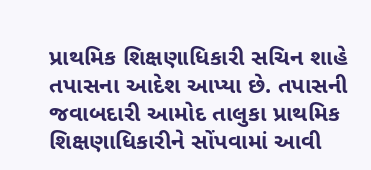પ્રાથમિક શિક્ષણાધિકારી સચિન શાહે તપાસના આદેશ આપ્યા છે. તપાસની જવાબદારી આમોદ તાલુકા પ્રાથમિક શિક્ષણાધિકારીને સોંપવામાં આવી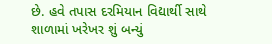છે. હવે તપાસ દરમિયાન વિદ્યાર્થી સાથે શાળામાં ખરેખર શું બન્યું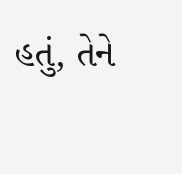હતું, તેને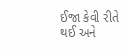ઈજા કેવી રીતે થઈ અને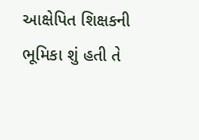આક્ષેપિત શિક્ષકની ભૂમિકા શું હતી તે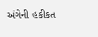અંગેની હકીકત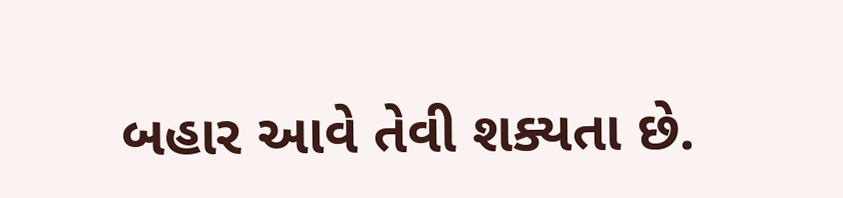બહાર આવે તેવી શક્યતા છે.